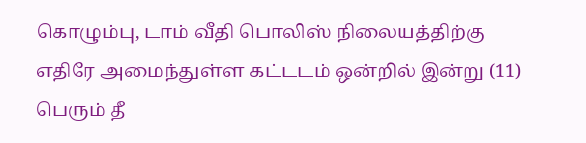கொழும்பு, டாம் வீதி பொலிஸ் நிலையத்திற்கு எதிரே அமைந்துள்ள கட்டடம் ஒன்றில் இன்று (11) பெரும் தீ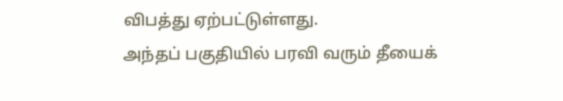விபத்து ஏற்பட்டுள்ளது.
அந்தப் பகுதியில் பரவி வரும் தீயைக்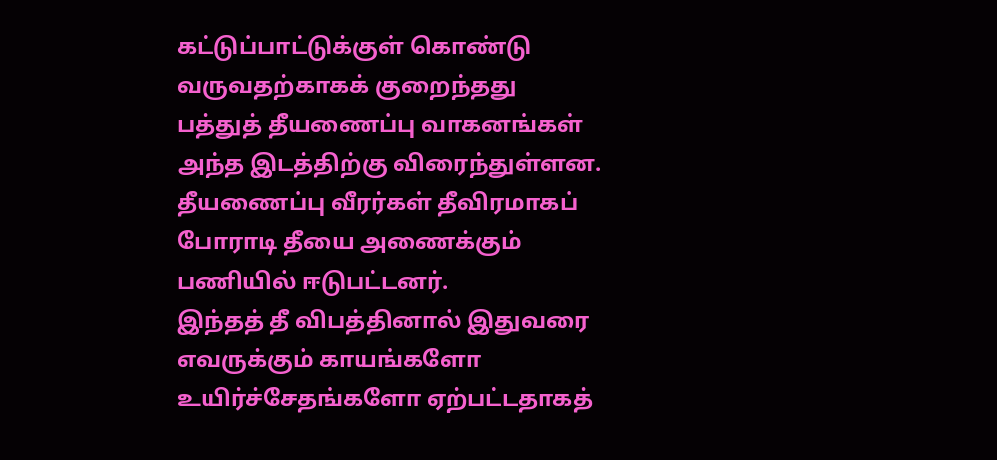கட்டுப்பாட்டுக்குள் கொண்டு வருவதற்காகக் குறைந்தது பத்துத் தீயணைப்பு வாகனங்கள் அந்த இடத்திற்கு விரைந்துள்ளன.
தீயணைப்பு வீரர்கள் தீவிரமாகப் போராடி தீயை அணைக்கும் பணியில் ஈடுபட்டனர்.
இந்தத் தீ விபத்தினால் இதுவரை எவருக்கும் காயங்களோ உயிர்ச்சேதங்களோ ஏற்பட்டதாகத்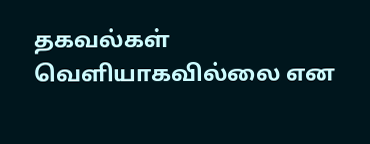தகவல்கள் வெளியாகவில்லை என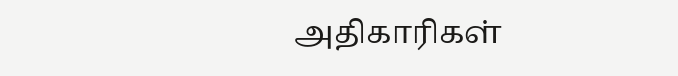அதிகாரிகள்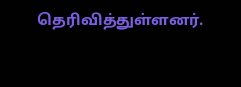தெரிவித்துள்ளனர்.